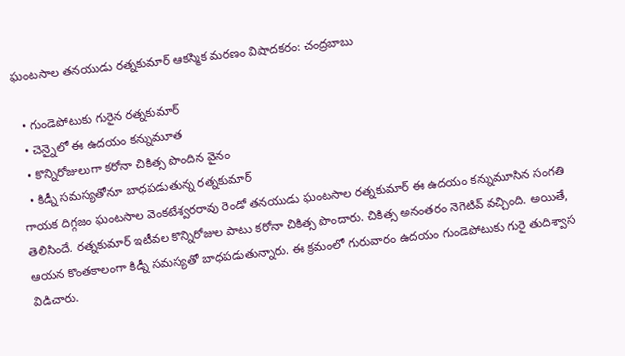ఘంటసాల తనయుడు రత్నకుమార్ ఆకస్మిక మరణం విషాదకరం: చంద్రబాబు

  • గుండెపోటుకు గురైన రత్నకుమార్
  • చెన్నైలో ఈ ఉదయం కన్నుమూత
  • కొన్నిరోజులుగా కరోనా చికిత్స పొందిన వైనం
  • కిడ్నీ సమస్యతోనూ బాధపడుతున్న రత్నకుమార్
గాయక దిగ్గజం ఘంటసాల వెంకటేశ్వరరావు రెండో తనయుడు ఘంటసాల రత్నకుమార్ ఈ ఉదయం కన్నుమూసిన సంగతి తెలిసిందే. రత్నకుమార్ ఇటీవల కొన్నిరోజుల పాటు కరోనా చికిత్స పొందారు. చికిత్స అనంతరం నెగెటివ్ వచ్చింది. అయితే, ఆయన కొంతకాలంగా కిడ్నీ సమస్యతో బాధపడుతున్నారు. ఈ క్రమంలో గురువారం ఉదయం గుండెపోటుకు గురై తుదిశ్వాస విడిచారు.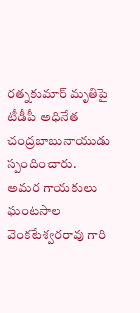రత్నకుమార్ మృతిపై టీడీపీ అధినేత చంద్రబాబునాయుడు స్పందించారు. అమర గాయకులు ఘంటసాల వెంకటేశ్వరరావు గారి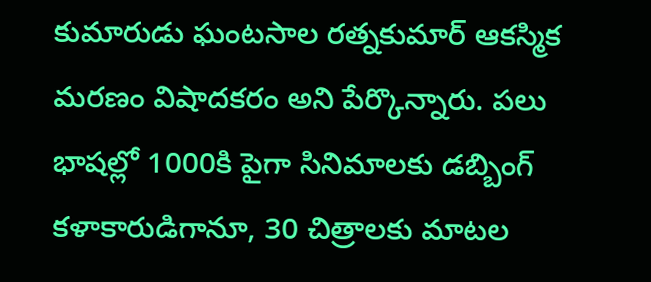కుమారుడు ఘంటసాల రత్నకుమార్ ఆకస్మిక మరణం విషాదకరం అని పేర్కొన్నారు. పలు భాషల్లో 1000కి పైగా సినిమాలకు డబ్బింగ్ కళాకారుడిగానూ, 30 చిత్రాలకు మాటల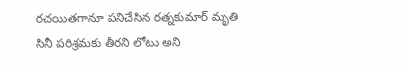రచయితగానూ పనిచేసిన రత్నకుమార్ మృతి సినీ పరిశ్రమకు తీరని లోటు అని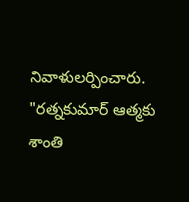నివాళులర్పించారు. "రత్నకుమార్ ఆత్మకు శాంతి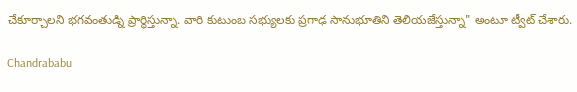చేకూర్చాలని భగవంతుడ్ని ప్రార్థిస్తున్నా. వారి కుటుంబ సభ్యులకు ప్రగాఢ సానుభూతిని తెలియజేస్తున్నా" అంటూ ట్వీట్ చేశారు.

Chandrababu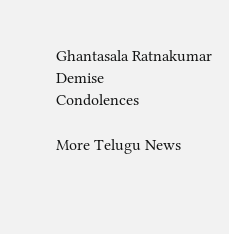Ghantasala Ratnakumar
Demise
Condolences

More Telugu News